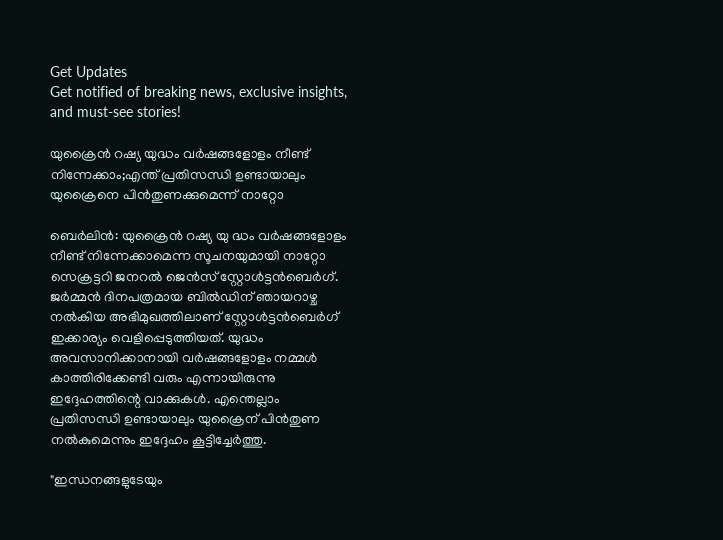Get Updates
Get notified of breaking news, exclusive insights, and must-see stories!

യുക്രൈൻ റഷ്യ യുദ്ധം വർഷങ്ങളോളം നീണ്ട് നിന്നേക്കാം;എന്ത് പ്രതിസന്ധി ഉണ്ടായാലും യുക്രൈനെ പിൻതുണക്കുമെന്ന് നാറ്റോ

ബെർലിൻ: യുക്രൈൻ റഷ്യ യു ദ്ധം വർഷങ്ങളോളം നീണ്ട് നിന്നേക്കാമെന്ന സൂചനയുമായി നാറ്റോ സെക്രട്ടറി ജനറൽ ജെൻസ് സ്റ്റോൾട്ടൻബെർഗ്. ജർമ്മൻ ദിനപത്രമായ ബിൽഡിന് ഞായറാഴ്ച നൽകിയ അഭിമുഖത്തിലാണ് സ്റ്റോൾട്ടൻബെർഗ് ഇക്കാര്യം വെളിപ്പെടുത്തിയത്. യുദ്ധം അവസാനിക്കാനായി വർഷങ്ങളോളം നമ്മൾ കാത്തിരിക്കേണ്ടി വരും എന്നായിരുന്നു ഇദ്ദേഹത്തിന്റെ വാക്കുകൾ. എന്തെല്ലാം പ്രതിസന്ധി ഉണ്ടായാലും യുക്രൈന് പിൻതുണ നൽകുമെന്നും ഇദ്ദേഹം കൂട്ടിച്ചേർത്തു.

"ഇന്ധനങ്ങളുടേയും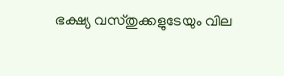ഭക്ഷ്യ വസ്തുക്കളുടേയും വില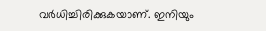വർധിച്ചിരിക്കുകയാണ്. ഇനിയും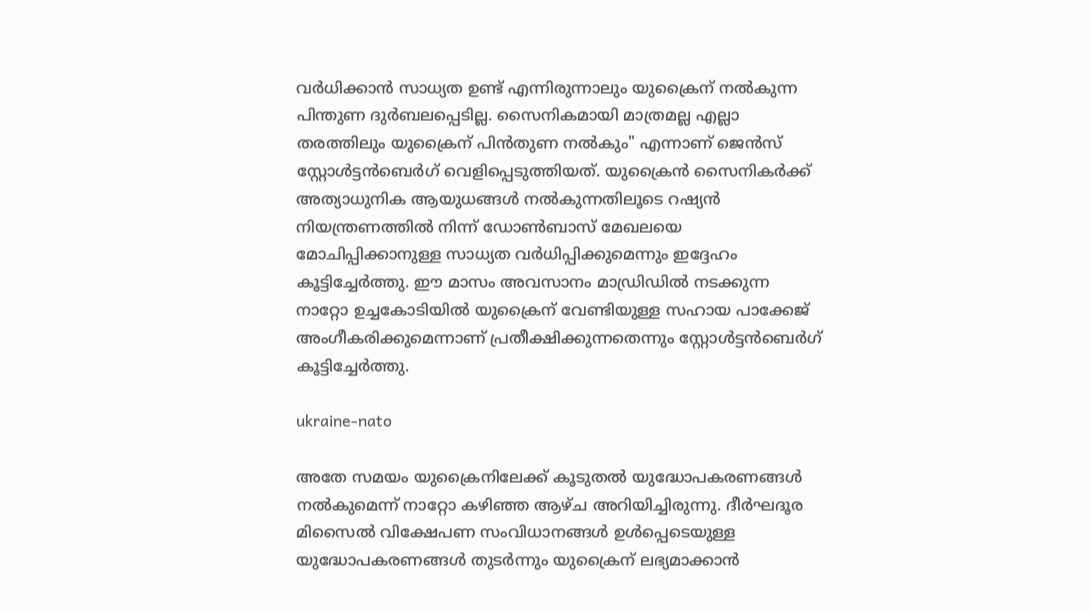വർധിക്കാൻ സാധ്യത ഉണ്ട് എന്നിരുന്നാലും യുക്രൈന് നൽകുന്ന പിന്തുണ ദുർബലപ്പെടില്ല. സൈനികമായി മാത്രമല്ല എല്ലാ തരത്തിലും യുക്രൈന് പിൻതുണ നൽകും" എന്നാണ് ജെൻസ് സ്റ്റോൾട്ടൻബെർഗ് വെളിപ്പെടുത്തിയത്. യുക്രൈൻ സൈനികർക്ക് അത്യാധുനിക ആയുധങ്ങൾ നൽകുന്നതിലൂടെ റഷ്യൻ നിയന്ത്രണത്തിൽ നിന്ന് ഡോൺബാസ് മേഖലയെ മോചിപ്പിക്കാനുള്ള സാധ്യത വർധിപ്പിക്കുമെന്നും ഇദ്ദേഹം കൂട്ടിച്ചേർത്തു. ഈ മാസം അവസാനം മാഡ്രിഡിൽ നടക്കുന്ന നാറ്റോ ഉച്ചകോടിയിൽ യുക്രൈന് വേണ്ടിയുള്ള സഹായ പാക്കേജ് അംഗീകരിക്കുമെന്നാണ് പ്രതീക്ഷിക്കുന്നതെന്നും സ്റ്റോൾട്ടൻബെർഗ് കൂട്ടിച്ചേർത്തു.

ukraine-nato

അതേ സമയം യുക്രൈനിലേക്ക് കൂടുതൽ യുദ്ധോപകരണങ്ങൾ നൽകുമെന്ന്‌ നാറ്റോ കഴിഞ്ഞ ആഴ്ച അറിയിച്ചിരുന്നു. ദീർഘദൂര മിസൈൽ വിക്ഷേപണ സംവിധാനങ്ങൾ ഉൾപ്പെടെയുള്ള യുദ്ധോപകരണങ്ങൾ തുടർന്നും യുക്രൈന് ലഭ്യമാക്കാൻ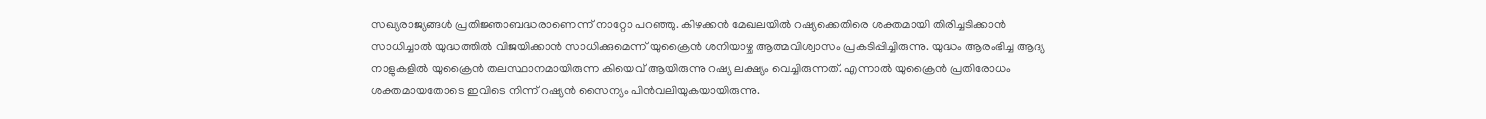സഖ്യരാജ്യങ്ങൾ പ്രതിജ്ഞാബദ്ധരാണെന്ന്‌ നാറ്റോ പറഞ്ഞു. കിഴക്കൻ മേഖലയിൽ റഷ്യക്കെതിരെ ശക്തമായി തിരിച്ചടിക്കാൻ സാധിച്ചാൽ യുദ്ധത്തിൽ വിജയിക്കാൻ സാധിക്കുമെന്ന് യുക്രൈൻ ശനിയാഴ്ച ആത്മവിശ്വാസം പ്രകടിപ്പിച്ചിരുന്നു. യുദ്ധം ആരംഭിച്ച ആദ്യ നാളുകളിൽ യുക്രൈൻ തലസ്ഥാനമായിരുന്ന കിയെവ് ആയിരുന്നു റഷ്യ ലക്ഷ്യം വെച്ചിരുന്നത്. എന്നാൽ യുക്രൈൻ പ്രതിരോധം ശക്തമായതോടെ ഇവിടെ നിന്ന് റഷ്യൻ സൈന്യം പിൻവലിയുകയായിരുന്നു.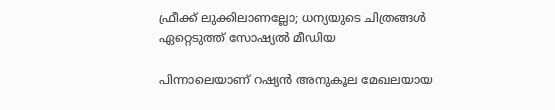ഫ്രീക്ക് ലുക്കിലാണല്ലോ; ധന്യയുടെ ചിത്രങ്ങള്‍ ഏറ്റെടുത്ത് സോഷ്യല്‍ മീഡിയ

പിന്നാലെയാണ് റഷ്യൻ അനുകൂല മേഖലയായ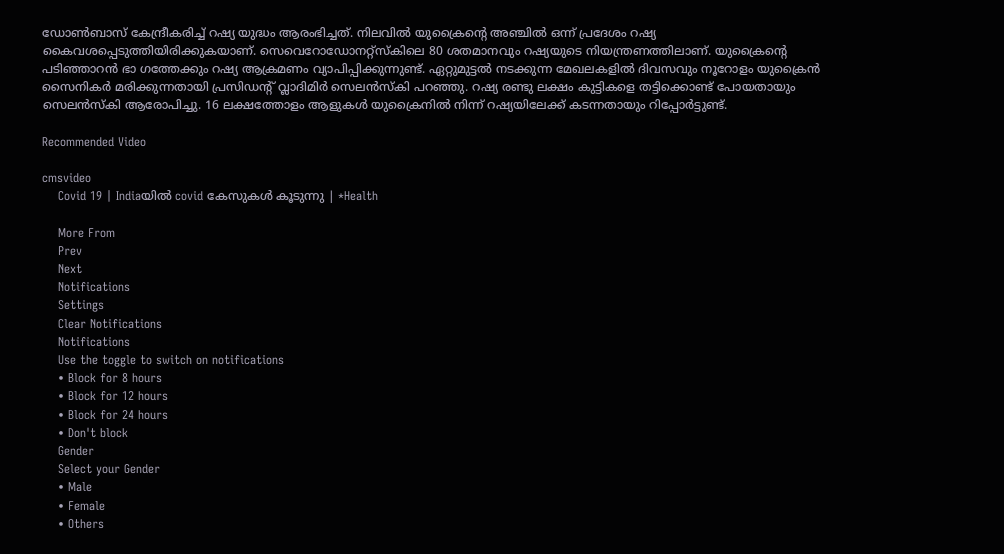ഡോൺബാസ് കേന്ദ്രീകരിച്ച് റഷ്യ യുദ്ധം ആരംഭിച്ചത്. നിലവിൽ യുക്രൈന്റെ അഞ്ചിൽ ഒന്ന് പ്രദേശം റഷ്യ കൈവശപ്പെടുത്തിയിരിക്കുകയാണ്. സെവെറോഡോനറ്റ്സ്‌കിലെ 80 ശതമാനവും റഷ്യയുടെ നിയന്ത്രണത്തിലാണ്. യുക്രൈന്റെ പടിഞ്ഞാറൻ ഭാ ഗത്തേക്കും റഷ്യ ആക്രമണം വ്യാപിപ്പിക്കുന്നുണ്ട്. ഏറ്റുമുട്ടല്‍ നടക്കുന്ന മേഖലകളിൽ ദിവസവും നൂറോളം യുക്രൈൻ സൈനികർ മരിക്കുന്നതായി പ്രസിഡന്റ്‌ വ്ലാദിമിർ സെലൻസ്‌കി പറഞ്ഞു. റഷ്യ രണ്ടു ലക്ഷം കുട്ടികളെ തട്ടിക്കൊണ്ട് പോയതായും സെലൻസ്‌കി ആരോപിച്ചു. 16 ലക്ഷത്തോളം ആളുകൾ യുക്രൈനിൽ നിന്ന്‌ റഷ്യയിലേക്ക്‌ കടന്നതായും റിപ്പോർട്ടുണ്ട്‌.

Recommended Video

cmsvideo
    Covid 19 | Indiaയില്‍ covid കേസുകള്‍ കൂടുന്നു | *Health

    More From
    Prev
    Next
    Notifications
    Settings
    Clear Notifications
    Notifications
    Use the toggle to switch on notifications
    • Block for 8 hours
    • Block for 12 hours
    • Block for 24 hours
    • Don't block
    Gender
    Select your Gender
    • Male
    • Female
    • Others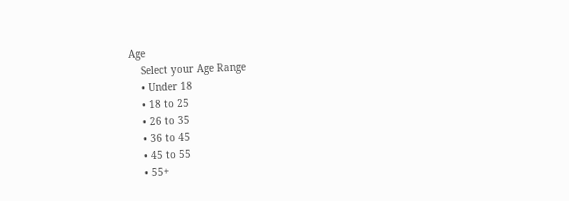Age
    Select your Age Range
    • Under 18
    • 18 to 25
    • 26 to 35
    • 36 to 45
    • 45 to 55
    • 55+